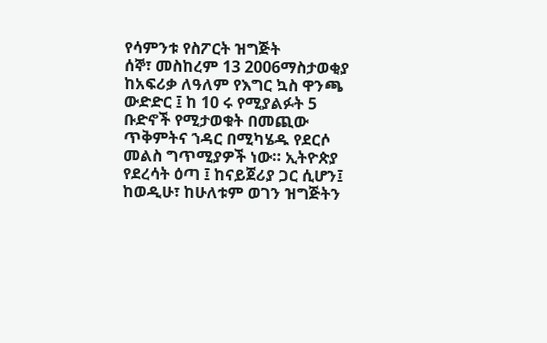የሳምንቱ የስፖርት ዝግጅት
ሰኞ፣ መስከረም 13 2006ማስታወቂያ
ከአፍሪቃ ለዓለም የእግር ኳስ ዋንጫ ውድድር ፤ ከ 10 ሩ የሚያልፉት 5 ቡድኖች የሚታወቁት በመጪው ጥቅምትና ኀዳር በሚካሄዱ የደርሶ መልስ ግጥሚያዎች ነው። ኢትዮጵያ የደረሳት ዕጣ ፤ ከናይጀሪያ ጋር ሲሆን፤ ከወዲሁ፣ ከሁለቱም ወገን ዝግጅትን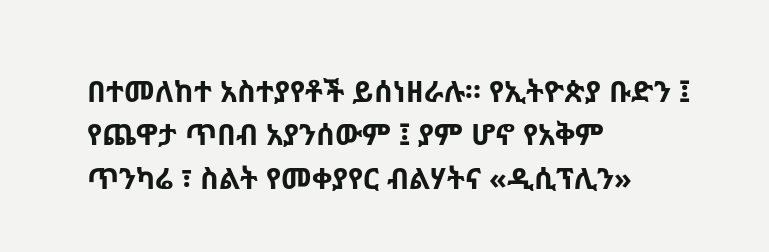በተመለከተ አስተያየቶች ይሰነዘራሉ። የኢትዮጵያ ቡድን ፤ የጨዋታ ጥበብ አያንሰውም ፤ ያም ሆኖ የአቅም ጥንካሬ ፣ ስልት የመቀያየር ብልሃትና «ዲሲፕሊን»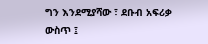ግን እንደሚያሻው ፣ ደቡብ አፍሪቃ ውስጥ ፤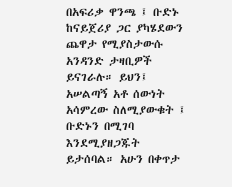በአፍሪቃ ዋንጫ ፤ ቡድኑ ከናይጀሪያ ጋር ያካሄደውን ጨዋታ የሚያስታውሱ አንዳንድ ታዛቢዎች ይናገራሉ። ይህን፤ አሠልጣኝ አቶ ሰውነት አሳምረው ስለሚያውቁት ፤ ቡድኑን በሚገባ እንደሚያዘጋጁት ይታሰባል። አሁን በቀጥታ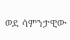ወደ ሳምንታዊው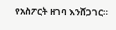የአስፖርት ዘገባ እንሸጋገር።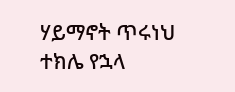ሃይማኖት ጥሩነህ
ተክሌ የኋላ